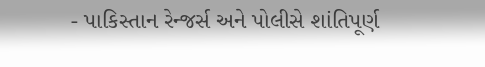- પાકિસ્તાન રેન્જર્સ અને પોલીસે શાંતિપૂર્ણ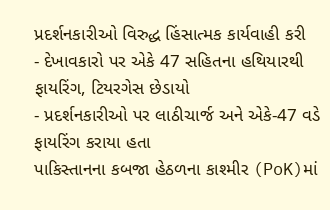પ્રદર્શનકારીઓ વિરુદ્ધ હિંસાત્મક કાર્યવાહી કરી
- દેખાવકારો પર એકે 47 સહિતના હથિયારથી ફાયરિંગ, ટિયરગેસ છેડાયો
- પ્રદર્શનકારીઓ પર લાઠીચાર્જ અને એકે-47 વડે ફાયરિંગ કરાયા હતા
પાકિસ્તાનના કબજા હેઠળના કાશ્મીર (PoK)માં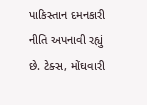પાકિસ્તાન દમનકારી નીતિ અપનાવી રહ્યું છે. ટેક્સ, મોંઘવારી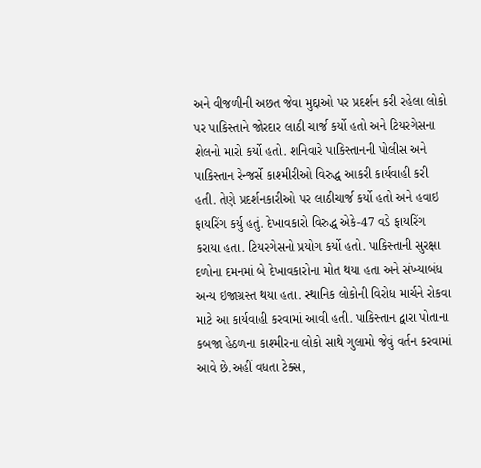અને વીજળીની અછત જેવા મુદ્દાઓ પર પ્રદર્શન કરી રહેલા લોકો પર પાકિસ્તાને જોરદાર લાઠી ચાર્જ કર્યો હતો અને ટિયરગેસના શેલનો મારો કર્યો હતો. શનિવારે પાકિસ્તાનની પોલીસ અને પાકિસ્તાન રેન્જર્સે કાશ્મીરીઓ વિરુદ્ધ આકરી કાર્યવાહી કરી હતી. તેણે પ્રદર્શનકારીઓ પર લાઠીચાર્જ કર્યો હતો અને હવાઇ ફાયરિંગ કર્યુ હતું. દેખાવકારો વિરુદ્ધ એકે-47 વડે ફાયરિંગ કરાયા હતા. ટિયરગેસનો પ્રયોગ કર્યો હતો. પાકિસ્તાની સુરક્ષા દળોના દમનમાં બે દેખાવકારોના મોત થયા હતા અને સંખ્યાબંધ અન્ય ઇજાગ્રસ્ત થયા હતા. સ્થાનિક લોકોની વિરોધ માર્ચને રોકવા માટે આ કાર્યવાહી કરવામાં આવી હતી. પાકિસ્તાન દ્વારા પોતાના કબજા હેઠળના કાશ્મીરના લોકો સાથે ગુલામો જેવું વર્તન કરવામાં આવે છે.અહીં વધતા ટેક્સ,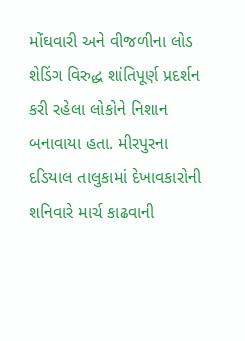મોંઘવારી અને વીજળીના લોડ શેડિંગ વિરુદ્ધ શાંતિપૂર્ણ પ્રદર્શન કરી રહેલા લોકોને નિશાન બનાવાયા હતા. મીરપુરના દડિયાલ તાલુકામાં દેખાવકારોની શનિવારે માર્ચ કાઢવાની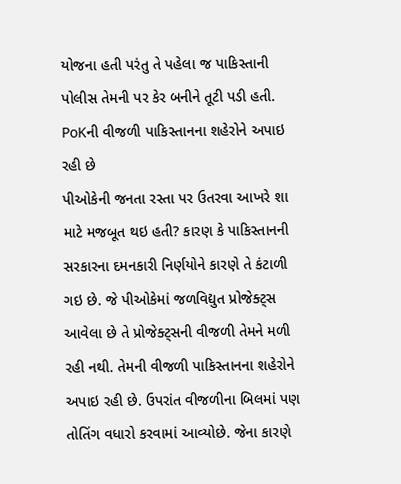યોજના હતી પરંતુ તે પહેલા જ પાકિસ્તાની પોલીસ તેમની પર કેર બનીને તૂટી પડી હતી.
PoKની વીજળી પાકિસ્તાનના શહેરોને અપાઇ રહી છે
પીઓકેની જનતા રસ્તા પર ઉતરવા આખરે શા માટે મજબૂત થઇ હતી? કારણ કે પાકિસ્તાનની સરકારના દમનકારી નિર્ણયોને કારણે તે કંટાળી ગઇ છે. જે પીઓકેમાં જળવિદ્યુત પ્રોજેક્ટ્સ આવેલા છે તે પ્રોજેક્ટ્સની વીજળી તેમને મળી રહી નથી. તેમની વીજળી પાકિસ્તાનના શહેરોને અપાઇ રહી છે. ઉપરાંત વીજળીના બિલમાં પણ તોતિંગ વધારો કરવામાં આવ્યોછે. જેના કારણે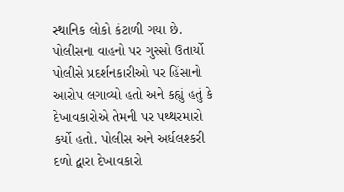સ્થાનિક લોકો કંટાળી ગયા છે.
પોલીસના વાહનો પર ગુસ્સો ઉતાર્યો
પોલીસે પ્રદર્શનકારીઓ પર હિંસાનો આરોપ લગાવ્યો હતો અને કહ્યું હતું કે દેખાવકારોએ તેમની પર પથ્થરમારો કર્યો હતો. પોલીસ અને અર્ધલશ્કરી દળો દ્વારા દેખાવકારો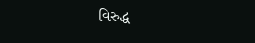વિરુદ્ધ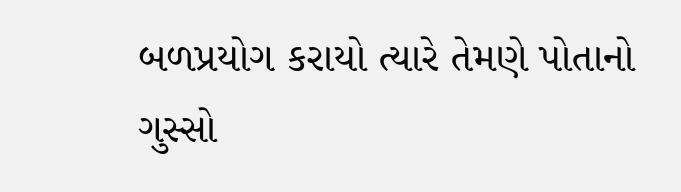બળપ્રયોગ કરાયો ત્યારે તેમણે પોતાનો ગુસ્સો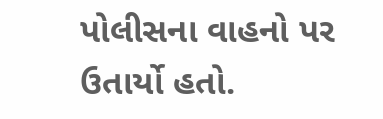પોલીસના વાહનો પર ઉતાર્યો હતો.